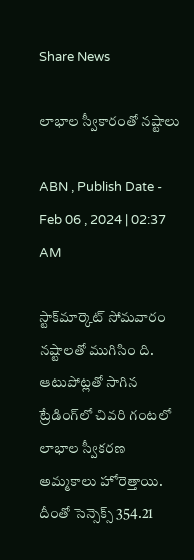Share News

లాభాల స్వీకారంతో నష్టాలు

ABN , Publish Date - Feb 06 , 2024 | 02:37 AM

స్టాక్‌మార్కెట్‌ సోమవారం నష్టాలతో ముగిసిం ది. ఆటుపోట్లతో సాగిన ట్రేడింగ్‌లో చివరి గంటలో లాభాల స్వీకరణ అమ్మకాలు హోరెత్తాయి. దీంతో సెన్సెక్స్‌ 354.21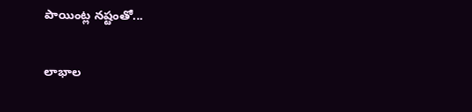పాయింట్ల నష్టంతో...

లాభాల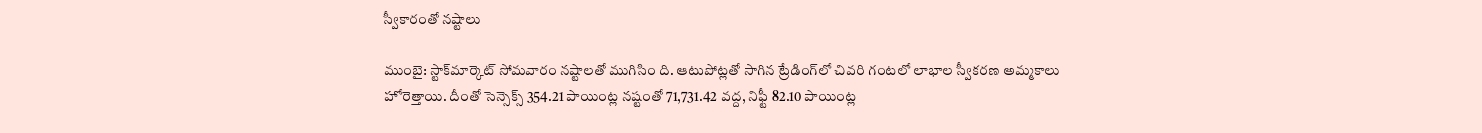స్వీకారంతో నష్టాలు

ముంబై: స్టాక్‌మార్కెట్‌ సోమవారం నష్టాలతో ముగిసిం ది. ఆటుపోట్లతో సాగిన ట్రేడింగ్‌లో చివరి గంటలో లాభాల స్వీకరణ అమ్మకాలు హోరెత్తాయి. దీంతో సెన్సెక్స్‌ 354.21 పాయింట్ల నష్టంతో 71,731.42 వద్ద, నిఫ్టీ 82.10 పాయింట్ల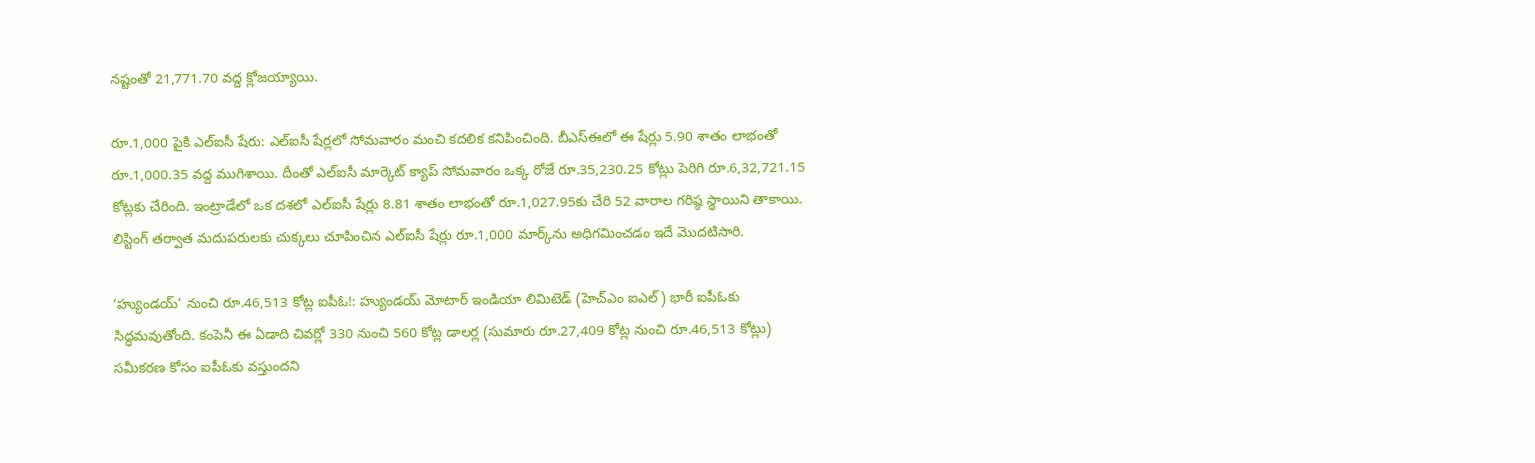నష్టంతో 21,771.70 వద్ద క్లోజయ్యాయి.

రూ.1,000 పైకి ఎల్‌ఐసీ షేరు: ఎల్‌ఐసీ షేర్లలో సోమవారం మంచి కదలిక కనిపించింది. బీఎస్‌ఈలో ఈ షేర్లు 5.90 శాతం లాభంతో రూ.1,000.35 వద్ద ముగిశాయి. దీంతో ఎల్‌ఐసీ మార్కెట్‌ క్యాప్‌ సోమవారం ఒక్క రోజే రూ.35,230.25 కోట్లు పెరిగి రూ.6,32,721.15 కోట్లకు చేరింది. ఇంట్రాడేలో ఒక దశలో ఎల్‌ఐసీ షేర్లు 8.81 శాతం లాభంతో రూ.1,027.95కు చేరి 52 వారాల గరిష్ఠ స్థాయిని తాకాయి. లిస్టింగ్‌ తర్వాత మదుపరులకు చుక్కలు చూపించిన ఎల్‌ఐసీ షేర్లు రూ.1,000 మార్క్‌ను అధిగమించడం ఇదే మొదటిసారి.

‘హ్యుండయ్‌’ నుంచి రూ.46,513 కోట్ల ఐపీఓ!: హ్యుండయ్‌ మోటార్‌ ఇండియా లిమిటెడ్‌ (హెచ్‌ఎం ఐఎల్‌) భారీ ఐపీఓకు సిద్ధమవుతోంది. కంపెనీ ఈ ఏడాది చివర్లో 330 నుంచి 560 కోట్ల డాలర్ల (సుమారు రూ.27,409 కోట్ల నుంచి రూ.46,513 కోట్లు) సమీకరణ కోసం ఐపీఓకు వస్తుందని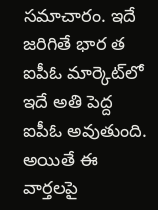సమాచారం. ఇదే జరిగితే భార త ఐపీఓ మార్కెట్‌లో ఇదే అతి పెద్ద ఐపీఓ అవుతుంది. అయితే ఈ వార్తలపై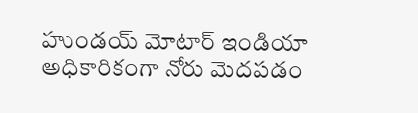హుండయ్‌ మోటార్‌ ఇండియా అధికారికంగా నోరు మెదపడం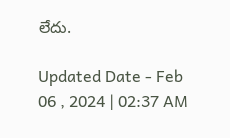లేదు.

Updated Date - Feb 06 , 2024 | 02:37 AM